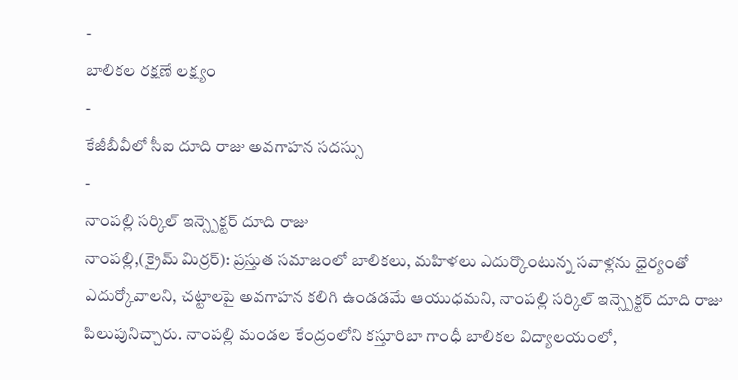-
బాలికల రక్షణే లక్ష్యం
-
కేజీబీవీలో సీఐ దూది రాజు అవగాహన సదస్సు
-
నాంపల్లి సర్కిల్ ఇన్స్పెక్టర్ దూది రాజు
నాంపల్లి,(క్రైమ్ మిర్రర్): ప్రస్తుత సమాజంలో బాలికలు, మహిళలు ఎదుర్కొంటున్న సవాళ్లను ధైర్యంతో ఎదుర్కోవాలని, చట్టాలపై అవగాహన కలిగి ఉండడమే ఆయుధమని, నాంపల్లి సర్కిల్ ఇన్స్పెక్టర్ దూది రాజు పిలుపునిచ్చారు. నాంపల్లి మండల కేంద్రంలోని కస్తూరిబా గాంధీ బాలికల విద్యాలయంలో,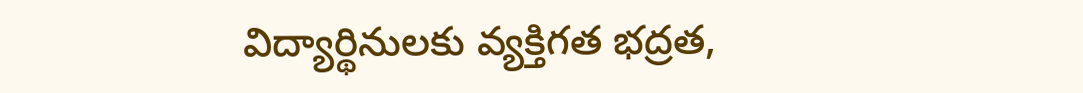విద్యార్థినులకు వ్యక్తిగత భద్రత,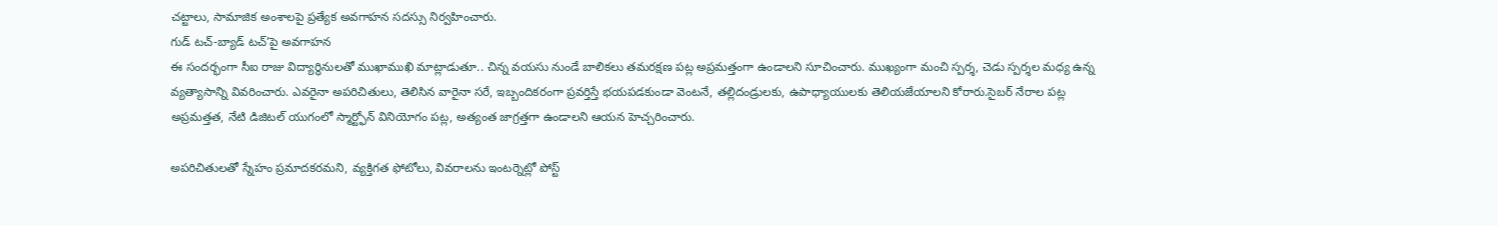చట్టాలు, సామాజిక అంశాలపై ప్రత్యేక అవగాహన సదస్సు నిర్వహించారు.
గుడ్ టచ్-బ్యాడ్ టచ్’పై అవగాహన
ఈ సందర్భంగా సీఐ రాజు విద్యార్థినులతో ముఖాముఖి మాట్లాడుతూ.. చిన్న వయసు నుండే బాలికలు తమరక్షణ పట్ల అప్రమత్తంగా ఉండాలని సూచించారు. ముఖ్యంగా మంచి స్పర్శ, చెడు స్పర్శల మధ్య ఉన్న వ్యత్యాసాన్ని వివరించారు. ఎవరైనా అపరిచితులు, తెలిసిన వారైనా సరే, ఇబ్బందికరంగా ప్రవర్తిస్తే భయపడకుండా వెంటనే, తల్లిదండ్రులకు, ఉపాధ్యాయులకు తెలియజేయాలని కోరారు.సైబర్ నేరాల పట్ల అప్రమత్తత, నేటి డిజిటల్ యుగంలో స్మార్ట్ఫోన్ వినియోగం పట్ల, అత్యంత జాగ్రత్తగా ఉండాలని ఆయన హెచ్చరించారు.

అపరిచితులతో స్నేహం ప్రమాదకరమని, వ్యక్తిగత ఫోటోలు, వివరాలను ఇంటర్నెట్లో పోస్ట్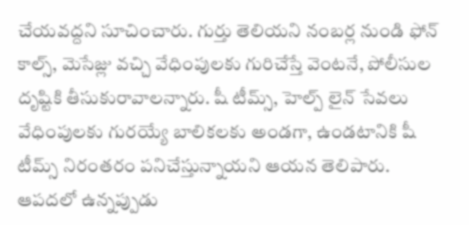చేయవద్దని సూచించారు. గుర్తు తెలియని నంబర్ల నుండి ఫోన్ కాల్స్, మెసేజ్లు వచ్చి వేధింపులకు గురిచేస్తే వెంటనే, పోలీసుల దృష్టికి తీసుకురావాలన్నారు. షీ టీమ్స్, హెల్ప్ లైన్ సేవలు వేధింపులకు గురయ్యే బాలికలకు అండగా, ఉండటానికి షీ టీమ్స్ నిరంతరం పనిచేస్తున్నాయని ఆయన తెలిపారు. ఆపదలో ఉన్నప్పుడు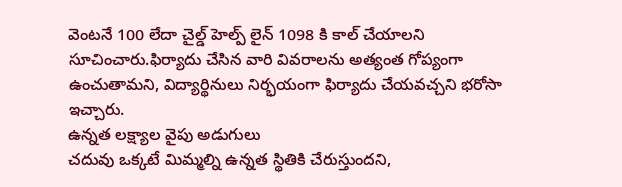వెంటనే 100 లేదా చైల్డ్ హెల్ప్ లైన్ 1098 కి కాల్ చేయాలని సూచించారు.ఫిర్యాదు చేసిన వారి వివరాలను అత్యంత గోప్యంగా ఉంచుతామని, విద్యార్థినులు నిర్భయంగా ఫిర్యాదు చేయవచ్చని భరోసా ఇచ్చారు.
ఉన్నత లక్ష్యాల వైపు అడుగులు
చదువు ఒక్కటే మిమ్మల్ని ఉన్నత స్థితికి చేరుస్తుందని,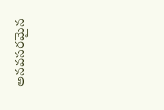అనవసరమైన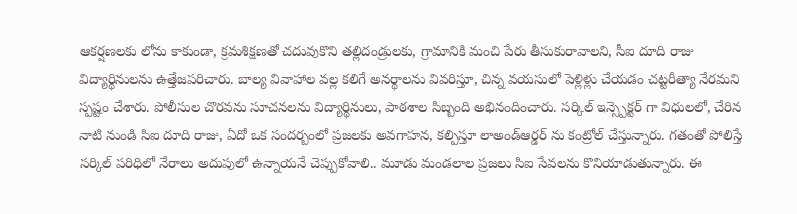ఆకర్షణలకు లోను కాకుండా, క్రమశిక్షణతో చదువుకొని తల్లిదండ్రులకు, గ్రామానికి మంచి పేరు తీసుకురావాలని, సీఐ దూది రాజు విద్యార్థినులను ఉత్తేజపరిచారు. బాల్య వివాహాల వల్ల కలిగే అనర్థాలను వివరిస్తూ, చిన్న వయసులో పెళ్లిళ్లు చేయడం చట్టరీత్యా నేరమని స్పష్టం చేశారు. పోలీసుల చొరవను సూచనలను విద్యార్థినులు, పాఠశాల సిబ్బంది అభినందించారు. సర్కిల్ ఇన్స్పెక్టర్ గా విధులలో, చేరిన నాటి నుండి సిఐ దూది రాజు, ఏదో ఒక సందర్బంలో ప్రజలకు అవగాహన, కల్పిస్తూ లాఅండ్ఆర్డర్ ను కంట్రోల్ చేస్తున్నారు. గతంతో పోలిస్తే సర్కిల్ పరిధిలో నేరాలు అదుపులో ఉన్నాయనే చెప్పుకోవాలి.. మూడు మండలాల ప్రజలు సిఐ సేవలను కొనియాడుతున్నారు. ఈ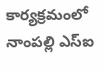కార్యక్రమంలో నాంపల్లి ఎస్ఐ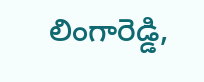లింగారెడ్డి,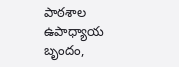పాఠశాల ఉపాధ్యాయ బృందం,